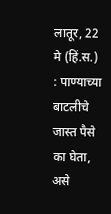लातूर, 22 मे (हिं.स.) : पाण्याच्या बाटलीचे जास्त पैसे का घेता, असे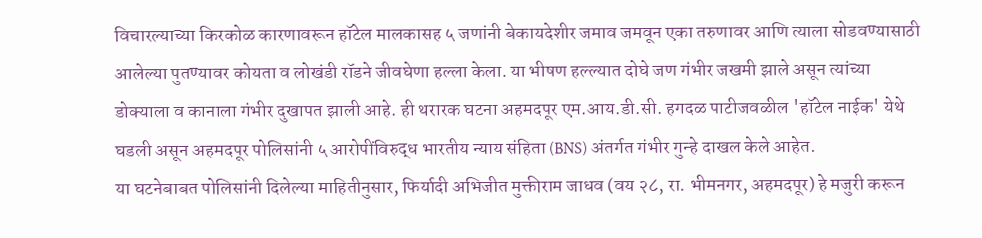विचारल्याच्या किरकोळ कारणावरून हॉटेल मालकासह ५ जणांनी बेकायदेशीर जमाव जमवून एका तरुणावर आणि त्याला सोडवण्यासाठी आलेल्या पुतण्यावर कोयता व लोखंडी रॉडने जीवघेणा हल्ला केला. या भीषण हल्ल्यात दोघे जण गंभीर जखमी झाले असून त्यांच्या डोक्याला व कानाला गंभीर दुखापत झाली आहे. ही थरारक घटना अहमदपूर एम.आय.डी.सी. हगदळ पाटीजवळील 'हॉटेल नाईक' येथे घडली असून अहमदपूर पोलिसांनी ५ आरोपींविरुद्ध भारतीय न्याय संहिता (BNS) अंतर्गत गंभीर गुन्हे दाखल केले आहेत.
या घटनेबाबत पोलिसांनी दिलेल्या माहितीनुसार, फिर्यादी अभिजीत मुक्तीराम जाधव (वय २८, रा. भीमनगर, अहमदपूर) हे मजुरी करून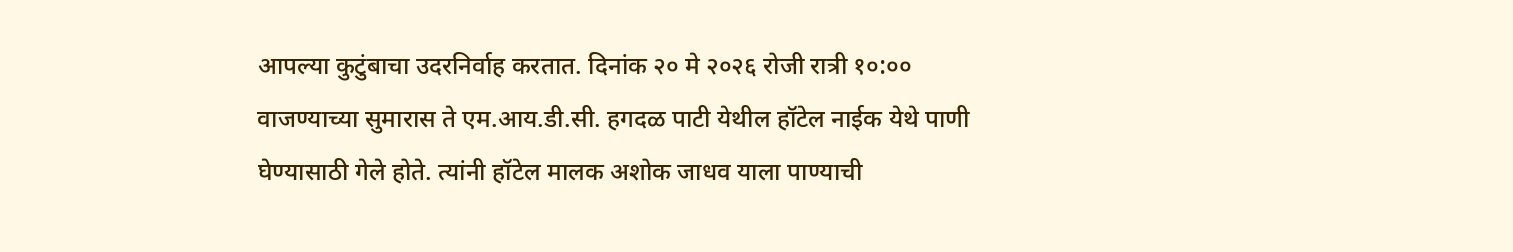आपल्या कुटुंबाचा उदरनिर्वाह करतात. दिनांक २० मे २०२६ रोजी रात्री १०:०० वाजण्याच्या सुमारास ते एम.आय.डी.सी. हगदळ पाटी येथील हॉटेल नाईक येथे पाणी घेण्यासाठी गेले होते. त्यांनी हॉटेल मालक अशोक जाधव याला पाण्याची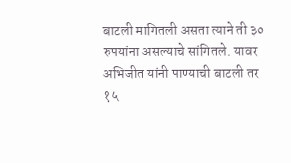बाटली मागितली असता त्याने ती ३० रुपयांना असल्याचे सांगितले. यावर अभिजीत यांनी पाण्याची बाटली तर १५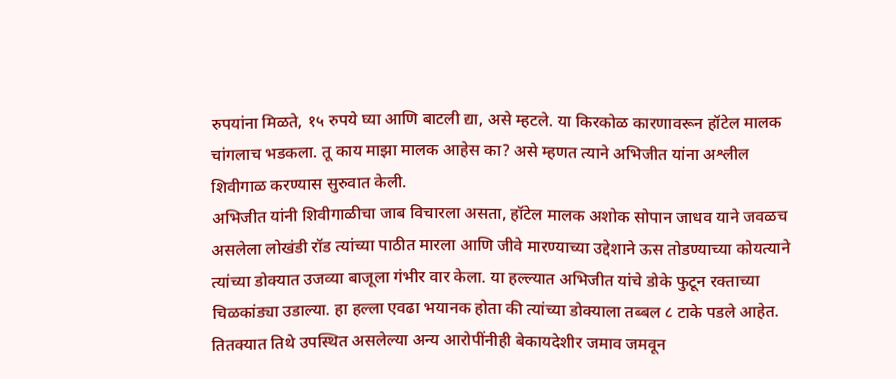रुपयांना मिळते, १५ रुपये घ्या आणि बाटली द्या, असे म्हटले. या किरकोळ कारणावरून हॉटेल मालक चांगलाच भडकला. तू काय माझा मालक आहेस का? असे म्हणत त्याने अभिजीत यांना अश्लील शिवीगाळ करण्यास सुरुवात केली.
अभिजीत यांनी शिवीगाळीचा जाब विचारला असता, हॉटेल मालक अशोक सोपान जाधव याने जवळच असलेला लोखंडी रॉड त्यांच्या पाठीत मारला आणि जीवे मारण्याच्या उद्देशाने ऊस तोडण्याच्या कोयत्याने त्यांच्या डोक्यात उजव्या बाजूला गंभीर वार केला. या हल्ल्यात अभिजीत यांचे डोके फुटून रक्ताच्या चिळकांड्या उडाल्या. हा हल्ला एवढा भयानक होता की त्यांच्या डोक्याला तब्बल ८ टाके पडले आहेत.
तितक्यात तिथे उपस्थित असलेल्या अन्य आरोपींनीही बेकायदेशीर जमाव जमवून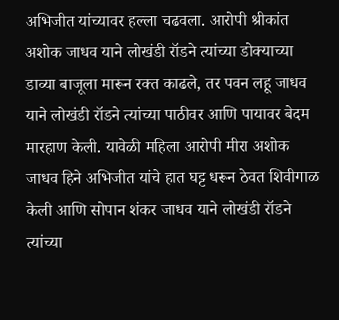अभिजीत यांच्यावर हल्ला चढवला. आरोपी श्रीकांत अशोक जाधव याने लोखंडी रॉडने त्यांच्या डोक्याच्या डाव्या बाजूला मारून रक्त काढले, तर पवन लहू जाधव याने लोखंडी रॉडने त्यांच्या पाठीवर आणि पायावर बेदम मारहाण केली. यावेळी महिला आरोपी मीरा अशोक जाधव हिने अभिजीत यांचे हात घट्ट धरून ठेवत शिवीगाळ केली आणि सोपान शंकर जाधव याने लोखंडी रॉडने त्यांच्या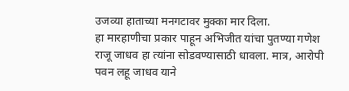उजव्या हाताच्या मनगटावर मुक्का मार दिला.
हा मारहाणीचा प्रकार पाहून अभिजीत यांचा पुतण्या गणेश राजू जाधव हा त्यांना सोडवण्यासाठी धावला. मात्र, आरोपी पवन लहू जाधव याने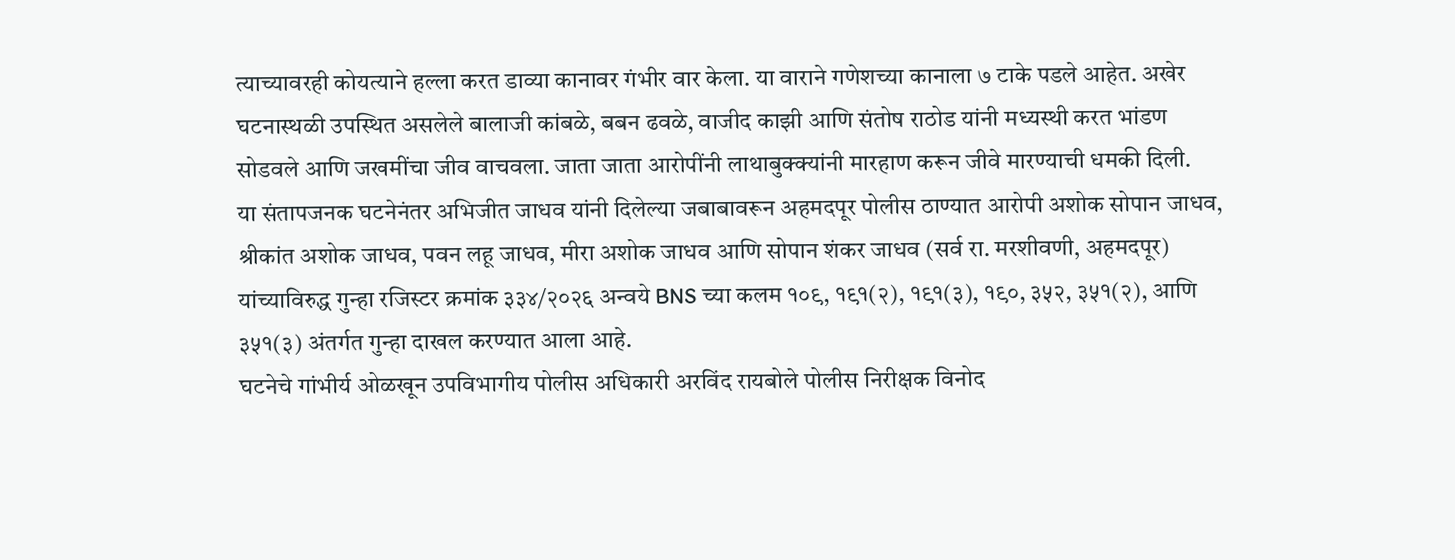त्याच्यावरही कोयत्याने हल्ला करत डाव्या कानावर गंभीर वार केला. या वाराने गणेशच्या कानाला ७ टाके पडले आहेत. अखेर घटनास्थळी उपस्थित असलेले बालाजी कांबळे, बबन ढवळे, वाजीद काझी आणि संतोष राठोड यांनी मध्यस्थी करत भांडण सोडवले आणि जखमींचा जीव वाचवला. जाता जाता आरोपींनी लाथाबुक्क्यांनी मारहाण करून जीवे मारण्याची धमकी दिली.
या संतापजनक घटनेनंतर अभिजीत जाधव यांनी दिलेल्या जबाबावरून अहमदपूर पोलीस ठाण्यात आरोपी अशोक सोपान जाधव, श्रीकांत अशोक जाधव, पवन लहू जाधव, मीरा अशोक जाधव आणि सोपान शंकर जाधव (सर्व रा. मरशीवणी, अहमदपूर) यांच्याविरुद्ध गुन्हा रजिस्टर क्रमांक ३३४/२०२६ अन्वये BNS च्या कलम १०९, १९१(२), १९१(३), १९०, ३५२, ३५१(२), आणि ३५१(३) अंतर्गत गुन्हा दाखल करण्यात आला आहे.
घटनेचे गांभीर्य ओळखून उपविभागीय पोलीस अधिकारी अरविंद रायबोले पोलीस निरीक्षक विनोद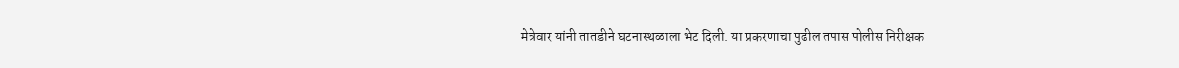मेत्रेवार यांनी तातडीने घटनास्थळाला भेट दिली. या प्रकरणाचा पुढील तपास पोलीस निरीक्षक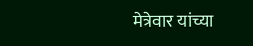मेत्रेवार यांच्या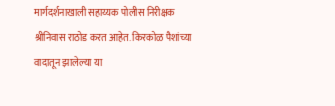मार्गदर्शनाखाली सहाय्यक पोलीस निरीक्षक श्रीनिवास राठोड करत आहेत. किरकोळ पैशांच्या वादातून झालेल्या या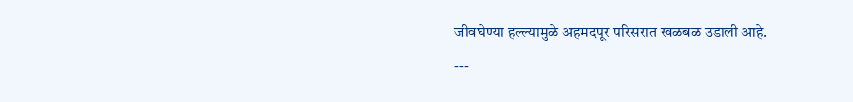जीवघेण्या हल्ल्यामुळे अहमदपूर परिसरात खळबळ उडाली आहे.
---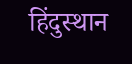हिंदुस्थान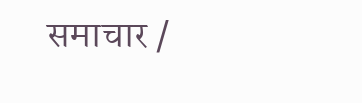समाचार /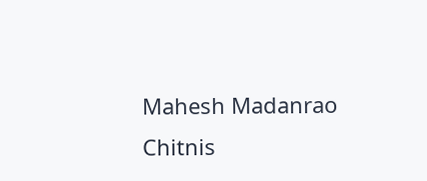Mahesh Madanrao Chitnis